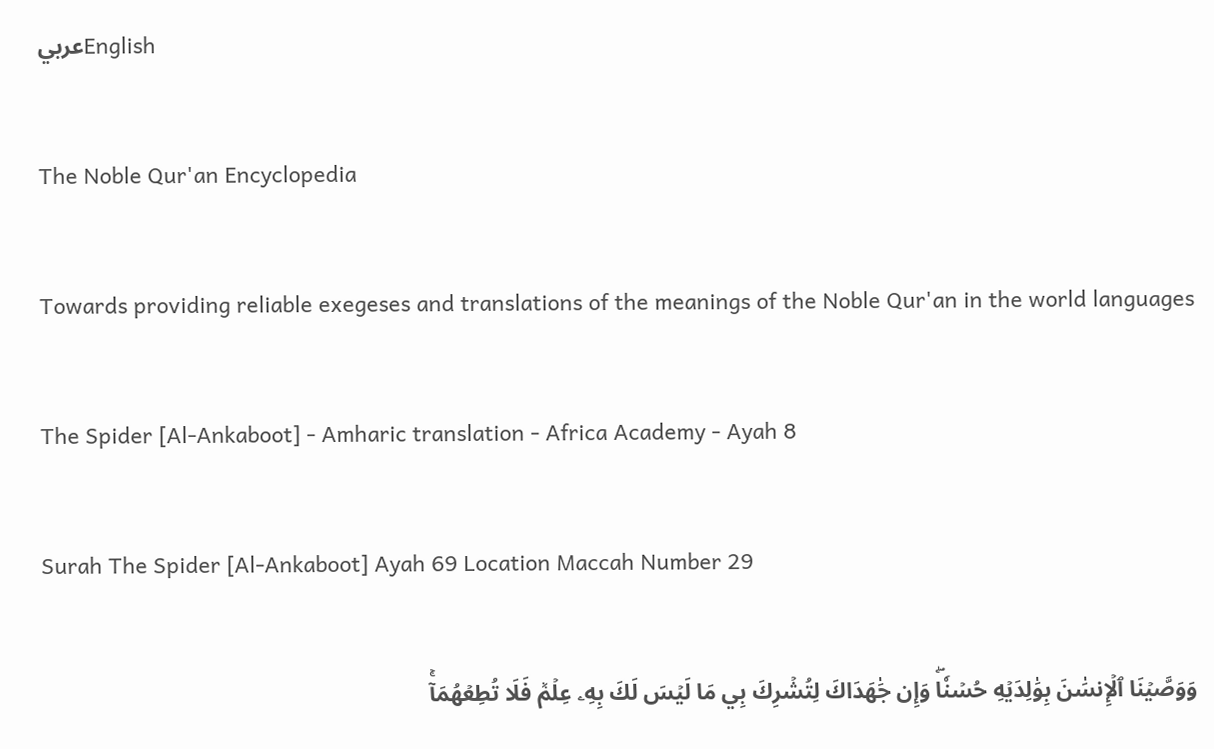عربيEnglish

The Noble Qur'an Encyclopedia

Towards providing reliable exegeses and translations of the meanings of the Noble Qur'an in the world languages

The Spider [Al-Ankaboot] - Amharic translation - Africa Academy - Ayah 8

Surah The Spider [Al-Ankaboot] Ayah 69 Location Maccah Number 29

وَوَصَّيۡنَا ٱلۡإِنسَٰنَ بِوَٰلِدَيۡهِ حُسۡنٗاۖ وَإِن جَٰهَدَاكَ لِتُشۡرِكَ بِي مَا لَيۡسَ لَكَ بِهِۦ عِلۡمٞ فَلَا تُطِعۡهُمَآۚ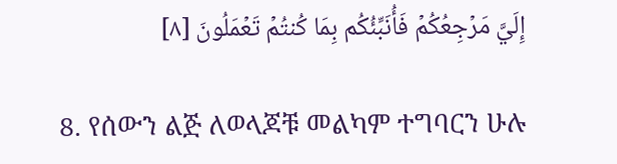إِلَيَّ مَرۡجِعُكُمۡ فَأُنَبِّئُكُم بِمَا كُنتُمۡ تَعۡمَلُونَ [٨]

8. የሰውን ልጅ ለወላጆቹ መልካም ተግባርን ሁሉ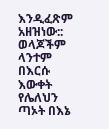እንዲፈጽም አዘዝነው:: ወላጆችም ላንተም በእርሱ እውቀት የሌለህን ጣኦት በእኔ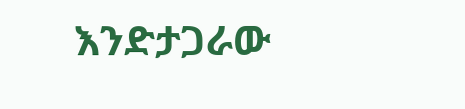እንድታጋራው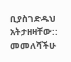ቢያስገድዱህ አትታዘዛቸው:: መመለሻችሁ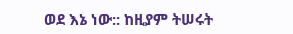ወደ እኔ ነው:: ከዚያም ትሠሩት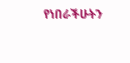የነበራችሁትን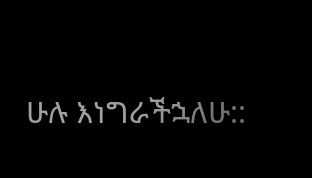ሁሉ እነግራችኋለሁ::